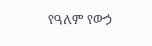የዓለም የውኃ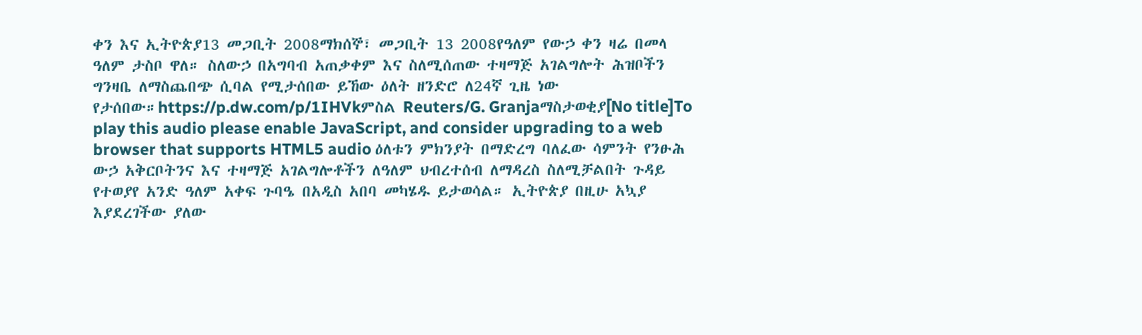ቀን እና ኢትዮጵያ13 መጋቢት 2008ማክሰኞ፣ መጋቢት 13 2008የዓለም የውኃ ቀን ዛሬ በመላ ዓለም ታስቦ ዋለ። ስለውኃ በአግባብ አጠቃቀም እና ስለሚሰጠው ተዛማጅ አገልግሎት ሕዝቦችን ግንዛቤ ለማስጨበጭ ሲባል የሚታሰበው ይኸው ዕለት ዘንድሮ ለ24ኛ ጊዜ ነው የታሰበው።https://p.dw.com/p/1IHVkምስል Reuters/G. Granjaማስታወቂያ[No title]To play this audio please enable JavaScript, and consider upgrading to a web browser that supports HTML5 audio ዕለቱን ምክንያት በማድረግ ባለፈው ሳምንት የንፁሕ ውኃ አቅርቦትንና እና ተዛማጅ አገልግሎቶችን ለዓለም ህብረተሰብ ለማዳረስ ስለሚቻልበት ጉዳይ የተወያየ አንድ ዓለም አቀፍ ጉባዔ በአዲስ አበባ መካሄዱ ይታወሳል። ኢትዮጵያ በዚሁ አኳያ እያደረገችው ያለው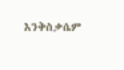እንቅስቃሴም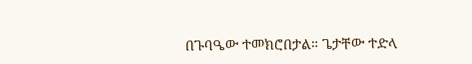በጉባዔው ተመክሮበታል። ጌታቸው ተድላ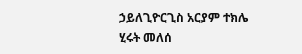ኃይለጊዮርጊስ አርያም ተክሌ ሂሩት መለሰ